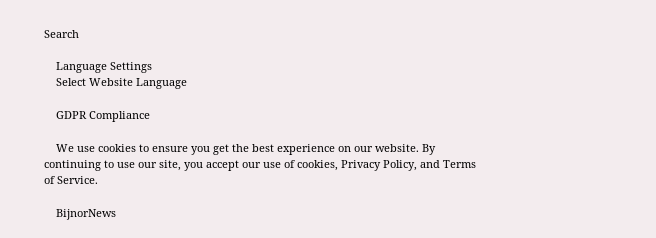Search

    Language Settings
    Select Website Language

    GDPR Compliance

    We use cookies to ensure you get the best experience on our website. By continuing to use our site, you accept our use of cookies, Privacy Policy, and Terms of Service.

    BijnorNews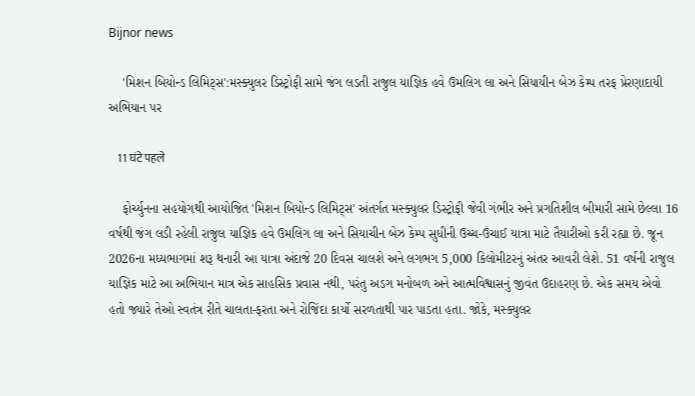Bijnor news

    'મિશન બિયોન્ડ લિમિટ્સ':મસ્ક્યુલર ડિસ્ટ્રોફી સામે જંગ લડતી રાજુલ યાજ્ઞિક હવે ઉમલિગ લા અને સિયાયીન બેઝ કેમ્પ તરફ પ્રેરણાદાયી અભિયાન પર

    11 घंटे पहले

    ફોર્ચ્યુનના સહયોગથી આયોજિત 'મિશન બિયોન્ડ લિમિટ્સ' અંતર્ગત મસ્ક્યુલર ડિસ્ટ્રોફી જેવી ગંભીર અને પ્રગતિશીલ બીમારી સામે છેલ્લા 16 વર્ષથી જંગ લડી રહેલી રાજુલ યાજ્ઞિક હવે ઉમલિગ લા અને સિયાચીન બેઝ કેમ્પ સુધીની ઉચ્ચ-ઉંચાઈ યાત્રા માટે તૈયારીઓ કરી રહ્યા છે. જૂન 2026ના મધ્યભાગમાં શરૂ થનારી આ યાત્રા અંદાજે 20 દિવસ ચાલશે અને લગભગ 5,000 કિલોમીટરનું અંતર આવરી લેશે. 51 વર્ષની રાજુલ યાજ્ઞિક માટે આ અભિયાન માત્ર એક સાહસિક પ્રવાસ નથી, પરંતુ અડગ મનોબળ અને આત્મવિશ્વાસનું જીવંત ઉદાહરણ છે. એક સમય એવો હતો જ્યારે તેઓ સ્વતંત્ર રીતે ચાલતા-ફરતા અને રોજિંદા કાર્યો સરળતાથી પાર પાડતા હતા. જોકે, મસ્ક્યુલર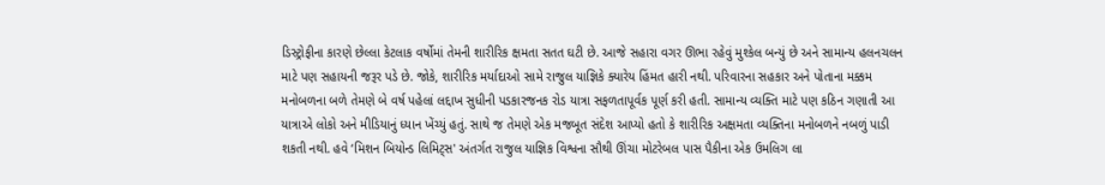ડિસ્ટ્રોફીના કારણે છેલ્લા કેટલાક વર્ષોમાં તેમની શારીરિક ક્ષમતા સતત ઘટી છે. આજે સહારા વગર ઊભા રહેવું મુશ્કેલ બન્યું છે અને સામાન્ય હલનચલન માટે પણ સહાયની જરૂર પડે છે. જોકે, શારીરિક મર્યાદાઓ સામે રાજુલ યાજ્ઞિકે ક્યારેય હિંમત હારી નથી. પરિવારના સહકાર અને પોતાના મક્કમ મનોબળના બળે તેમણે બે વર્ષ પહેલાં લદ્દાખ સુધીની પડકારજનક રોડ યાત્રા સફળતાપૂર્વક પૂર્ણ કરી હતી. સામાન્ય વ્યક્તિ માટે પણ કઠિન ગણાતી આ યાત્રાએ લોકો અને મીડિયાનું ધ્યાન ખેંચ્યું હતું. સાથે જ તેમણે એક મજબૂત સંદેશ આપ્યો હતો કે શારીરિક અક્ષમતા વ્યક્તિના મનોબળને નબળું પાડી શકતી નથી. હવે ‘મિશન બિયોન્ડ લિમિટ્સ' અંતર્ગત રાજુલ યાજ્ઞિક વિશ્વના સૌથી ઊંચા મોટરેબલ પાસ પૈકીના એક ઉમલિગ લા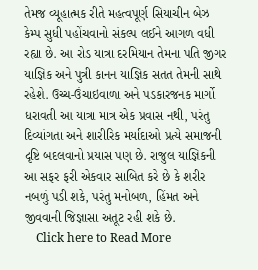તેમજ વ્યૂહાત્મક રીતે મહત્વપૂર્ણ સિયાચીન બેઝ કેમ્પ સુધી પહોંચવાનો સંકલ્પ લઈને આગળ વધી રહ્યા છે. આ રોડ યાત્રા દરમિયાન તેમના પતિ જીગર યાજ્ઞિક અને પુત્રી કાનન યાજ્ઞિક સતત તેમની સાથે રહેશે. ઉચ્ચ-ઉંચાઇવાળા અને પડકારજનક માર્ગો ધરાવતી આ યાત્રા માત્ર એક પ્રવાસ નથી, પરંતુ દિવ્યાંગતા અને શારીરિક મર્યાદાઓ પ્રત્યે સમાજની દૃષ્ટિ બદલવાનો પ્રયાસ પણ છે. રાજુલ યાજ્ઞિકની આ સફર ફરી એકવાર સાબિત કરે છે કે શરીર નબળું પડી શકે, પરંતુ મનોબળ, હિંમત અને જીવવાની જિજ્ઞાસા અતૂટ રહી શકે છે.
    Click here to Read More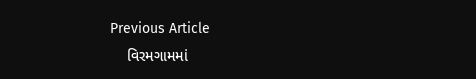Previous Article
    વિરમગામમાં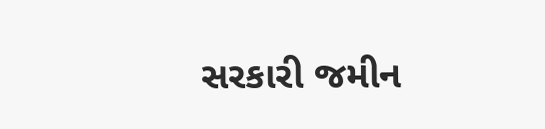સરકારી જમીન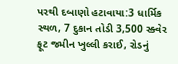પરથી દબાણો હટાવાયા:3 ધાર્મિક સ્થળ, 7 દુકાન તોડી 3,500 સ્ક્વેર ફૂટ જમીન ખુલ્લી કરાઈ, રોડનું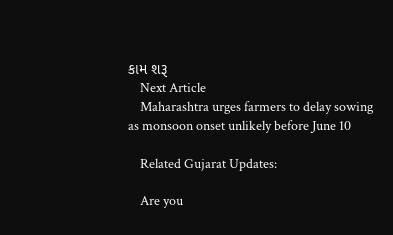કામ શરૂ
    Next Article
    Maharashtra urges farmers to delay sowing as monsoon onset unlikely before June 10

    Related Gujarat Updates:

    Are you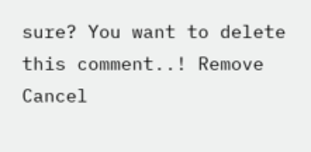sure? You want to delete this comment..! Remove Cancel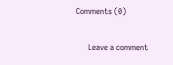Comments (0)

      Leave a comment